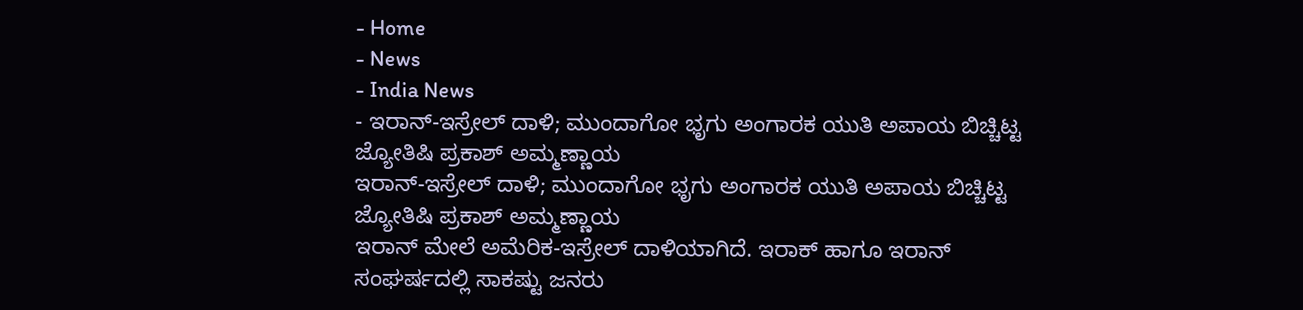- Home
- News
- India News
- ಇರಾನ್-ಇಸ್ರೇಲ್ ದಾಳಿ; ಮುಂದಾಗೋ ಭೃಗು ಅಂಗಾರಕ ಯುತಿ ಅಪಾಯ ಬಿಚ್ಚಿಟ್ಟ ಜ್ಯೋತಿಷಿ ಪ್ರಕಾಶ್ ಅಮ್ಮಣ್ಣಾಯ
ಇರಾನ್-ಇಸ್ರೇಲ್ ದಾಳಿ; ಮುಂದಾಗೋ ಭೃಗು ಅಂಗಾರಕ ಯುತಿ ಅಪಾಯ ಬಿಚ್ಚಿಟ್ಟ ಜ್ಯೋತಿಷಿ ಪ್ರಕಾಶ್ ಅಮ್ಮಣ್ಣಾಯ
ಇರಾನ್ ಮೇಲೆ ಅಮೆರಿಕ-ಇಸ್ರೇಲ್ ದಾಳಿಯಾಗಿದೆ. ಇರಾಕ್ ಹಾಗೂ ಇರಾನ್ ಸಂಘರ್ಷದಲ್ಲಿ ಸಾಕಷ್ಟು ಜನರು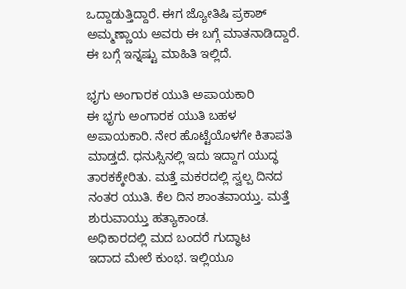ಒದ್ದಾಡುತ್ತಿದ್ದಾರೆ. ಈಗ ಜ್ಯೋತಿಷಿ ಪ್ರಕಾಶ್ ಅಮ್ಮಣ್ಣಾಯ ಅವರು ಈ ಬಗ್ಗೆ ಮಾತನಾಡಿದ್ದಾರೆ. ಈ ಬಗ್ಗೆ ಇನ್ನಷ್ಟು ಮಾಹಿತಿ ಇಲ್ಲಿದೆ.

ಭೃಗು ಅಂಗಾರಕ ಯುತಿ ಅಪಾಯಕಾರಿ
ಈ ಭೃಗು ಅಂಗಾರಕ ಯುತಿ ಬಹಳ ಅಪಾಯಕಾರಿ. ನೇರ ಹೊಟ್ಟೆಯೊಳಗೇ ಕಿತಾಪತಿ ಮಾಡ್ತದೆ. ಧನುಸ್ಸಿನಲ್ಲಿ ಇದು ಇದ್ದಾಗ ಯುದ್ಧ ತಾರಕಕ್ಕೇರಿತು. ಮತ್ತೆ ಮಕರದಲ್ಲಿ ಸ್ವಲ್ಪ ದಿನದ ನಂತರ ಯುತಿ. ಕೆಲ ದಿನ ಶಾಂತವಾಯ್ತು. ಮತ್ತೆ ಶುರುವಾಯ್ತು ಹತ್ಯಾಕಾಂಡ.
ಅಧಿಕಾರದಲ್ಲಿ ಮದ ಬಂದರೆ ಗುದ್ಧಾಟ
ಇದಾದ ಮೇಲೆ ಕುಂಭ. ಇಲ್ಲಿಯೂ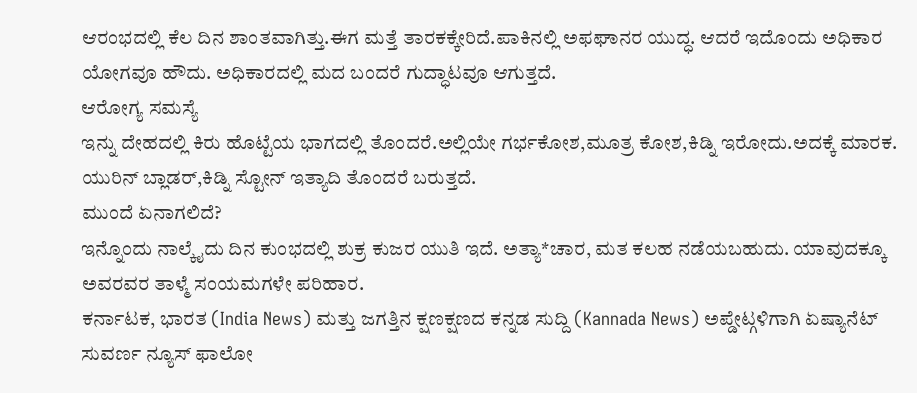ಆರಂಭದಲ್ಲಿ ಕೆಲ ದಿನ ಶಾಂತವಾಗಿತ್ತು.ಈಗ ಮತ್ತೆ ತಾರಕಕ್ಕೇರಿದೆ.ಪಾಕಿನಲ್ಲಿ ಅಫಘಾನರ ಯುದ್ಧ. ಆದರೆ ಇದೊಂದು ಅಧಿಕಾರ ಯೋಗವೂ ಹೌದು. ಅಧಿಕಾರದಲ್ಲಿ ಮದ ಬಂದರೆ ಗುದ್ಧಾಟವೂ ಆಗುತ್ತದೆ.
ಆರೋಗ್ಯ ಸಮಸ್ಯೆ
ಇನ್ನು ದೇಹದಲ್ಲಿ ಕಿರು ಹೊಟ್ಟೆಯ ಭಾಗದಲ್ಲಿ ತೊಂದರೆ.ಅಲ್ಲಿಯೇ ಗರ್ಭಕೋಶ,ಮೂತ್ರ ಕೋಶ,ಕಿಡ್ನಿ ಇರೋದು.ಅದಕ್ಕೆ ಮಾರಕ. ಯುರಿನ್ ಬ್ಲಾಡರ್,ಕಿಡ್ನಿ ಸ್ಟೋನ್ ಇತ್ಯಾದಿ ತೊಂದರೆ ಬರುತ್ತದೆ.
ಮುಂದೆ ಏನಾಗಲಿದೆ?
ಇನ್ನೊಂದು ನಾಲ್ಕೈದು ದಿನ ಕುಂಭದಲ್ಲಿ ಶುಕ್ರ ಕುಜರ ಯುತಿ ಇದೆ. ಅತ್ಯಾ*ಚಾರ, ಮತ ಕಲಹ ನಡೆಯಬಹುದು. ಯಾವುದಕ್ಕೂ ಅವರವರ ತಾಳ್ಮೆ ಸಂಯಮಗಳೇ ಪರಿಹಾರ.
ಕರ್ನಾಟಕ, ಭಾರತ (India News) ಮತ್ತು ಜಗತ್ತಿನ ಕ್ಷಣಕ್ಷಣದ ಕನ್ನಡ ಸುದ್ದಿ (Kannada News) ಅಪ್ಡೇಟ್ಗಳಿಗಾಗಿ ಏಷ್ಯಾನೆಟ್ ಸುವರ್ಣ ನ್ಯೂಸ್ ಫಾಲೋ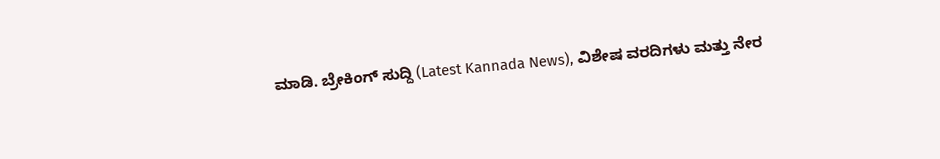ಮಾಡಿ. ಬ್ರೇಕಿಂಗ್ ಸುದ್ದಿ (Latest Kannada News), ವಿಶೇಷ ವರದಿಗಳು ಮತ್ತು ನೇರ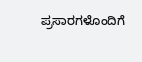ಪ್ರಸಾರಗಳೊಂದಿಗೆ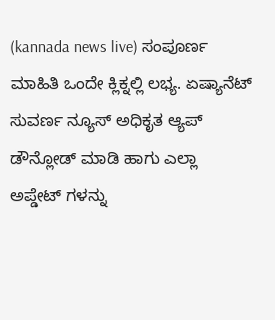(kannada news live) ಸಂಪೂರ್ಣ ಮಾಹಿತಿ ಒಂದೇ ಕ್ಲಿಕ್ನಲ್ಲಿ ಲಭ್ಯ. ಏಷ್ಯಾನೆಟ್ ಸುವರ್ಣ ನ್ಯೂಸ್ ಅಧಿಕೃತ ಆ್ಯಪ್ ಡೌನ್ಲೋಡ್ ಮಾಡಿ ಹಾಗು ಎಲ್ಲಾ ಅಪ್ಡೇಟ್ ಗಳನ್ನು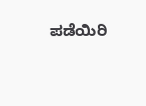ಪಡೆಯಿರಿ